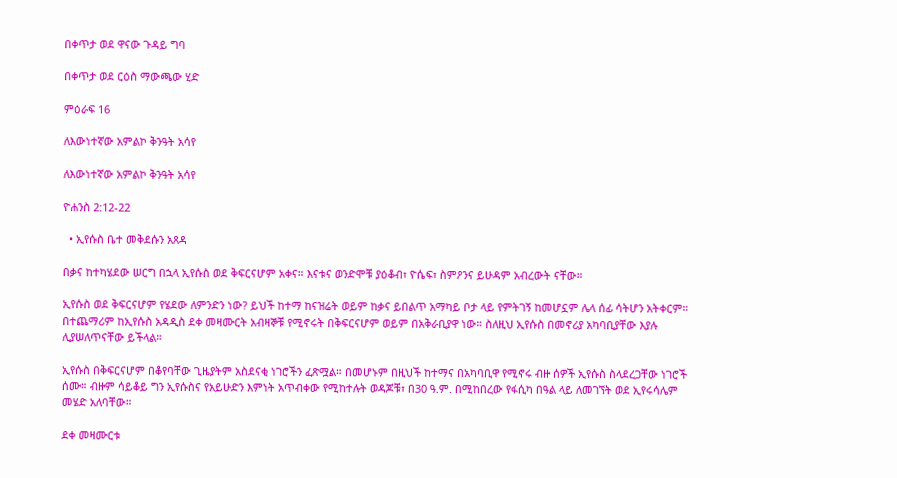በቀጥታ ወደ ዋናው ጉዳይ ግባ

በቀጥታ ወደ ርዕስ ማውጫው ሂድ

ምዕራፍ 16

ለእውነተኛው አምልኮ ቅንዓት አሳየ

ለእውነተኛው አምልኮ ቅንዓት አሳየ

ዮሐንስ 2:12-22

  • ኢየሱስ ቤተ መቅደሱን አጸዳ

በቃና ከተካሄደው ሠርግ በኋላ ኢየሱስ ወደ ቅፍርናሆም አቀና። እናቱና ወንድሞቹ ያዕቆብ፣ ዮሴፍ፣ ስምዖንና ይሁዳም አብረውት ናቸው።

ኢየሱስ ወደ ቅፍርናሆም የሄደው ለምንድን ነው? ይህች ከተማ ከናዝሬት ወይም ከቃና ይበልጥ አማካይ ቦታ ላይ የምትገኝ ከመሆኗም ሌላ ሰፊ ሳትሆን አትቀርም። በተጨማሪም ከኢየሱስ አዳዲስ ደቀ መዛሙርት አብዛኞቹ የሚኖሩት በቅፍርናሆም ወይም በአቅራቢያዋ ነው። ስለዚህ ኢየሱስ በመኖሪያ አካባቢያቸው እያሉ ሊያሠለጥናቸው ይችላል።

ኢየሱስ በቅፍርናሆም በቆየባቸው ጊዜያትም አስደናቂ ነገሮችን ፈጽሟል። በመሆኑም በዚህች ከተማና በአካባቢዋ የሚኖሩ ብዙ ሰዎች ኢየሱስ ስላደረጋቸው ነገሮች ሰሙ። ብዙም ሳይቆይ ግን ኢየሱስና የአይሁድን እምነት አጥብቀው የሚከተሉት ወዳጆቹ፣ በ30 ዓ.ም. በሚከበረው የፋሲካ በዓል ላይ ለመገኘት ወደ ኢየሩሳሌም መሄድ አለባቸው።

ደቀ መዛሙርቱ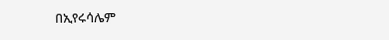በኢየሩሳሌም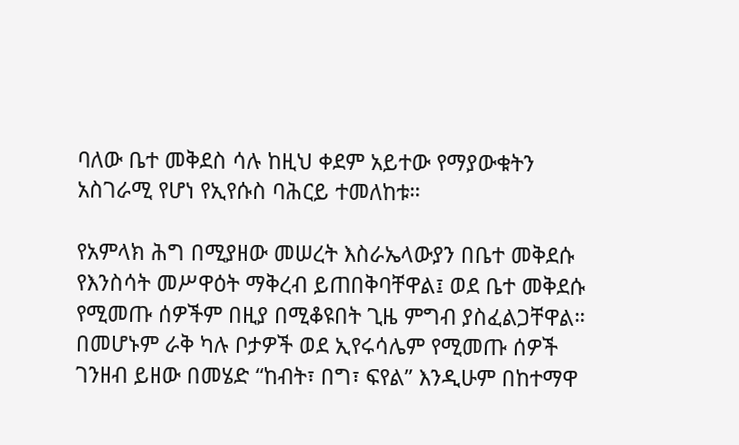ባለው ቤተ መቅደስ ሳሉ ከዚህ ቀደም አይተው የማያውቁትን አስገራሚ የሆነ የኢየሱስ ባሕርይ ተመለከቱ።

የአምላክ ሕግ በሚያዘው መሠረት እስራኤላውያን በቤተ መቅደሱ የእንስሳት መሥዋዕት ማቅረብ ይጠበቅባቸዋል፤ ወደ ቤተ መቅደሱ የሚመጡ ሰዎችም በዚያ በሚቆዩበት ጊዜ ምግብ ያስፈልጋቸዋል። በመሆኑም ራቅ ካሉ ቦታዎች ወደ ኢየሩሳሌም የሚመጡ ሰዎች ገንዘብ ይዘው በመሄድ “ከብት፣ በግ፣ ፍየል” እንዲሁም በከተማዋ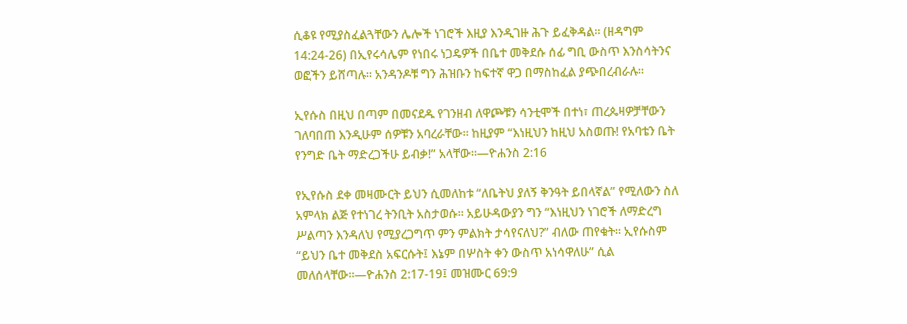ሲቆዩ የሚያስፈልጓቸውን ሌሎች ነገሮች እዚያ እንዲገዙ ሕጉ ይፈቅዳል። (ዘዳግም 14:24-26) በኢየሩሳሌም የነበሩ ነጋዴዎች በቤተ መቅደሱ ሰፊ ግቢ ውስጥ እንስሳትንና ወፎችን ይሸጣሉ። አንዳንዶቹ ግን ሕዝቡን ከፍተኛ ዋጋ በማስከፈል ያጭበረብራሉ።

ኢየሱስ በዚህ በጣም በመናደዱ የገንዘብ ለዋጮቹን ሳንቲሞች በተነ፣ ጠረጴዛዎቻቸውን ገለባበጠ እንዲሁም ሰዎቹን አባረራቸው። ከዚያም “እነዚህን ከዚህ አስወጡ! የአባቴን ቤት የንግድ ቤት ማድረጋችሁ ይብቃ!” አላቸው።—ዮሐንስ 2:16

የኢየሱስ ደቀ መዛሙርት ይህን ሲመለከቱ “ለቤትህ ያለኝ ቅንዓት ይበላኛል” የሚለውን ስለ አምላክ ልጅ የተነገረ ትንቢት አስታወሱ። አይሁዳውያን ግን “እነዚህን ነገሮች ለማድረግ ሥልጣን እንዳለህ የሚያረጋግጥ ምን ምልክት ታሳየናለህ?” ብለው ጠየቁት። ኢየሱስም “ይህን ቤተ መቅደስ አፍርሱት፤ እኔም በሦስት ቀን ውስጥ አነሳዋለሁ” ሲል መለሰላቸው።—ዮሐንስ 2:17-19፤ መዝሙር 69:9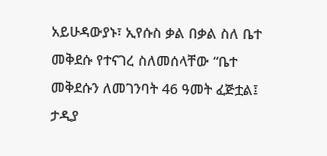አይሁዳውያኑ፣ ኢየሱስ ቃል በቃል ስለ ቤተ መቅደሱ የተናገረ ስለመሰላቸው “ቤተ መቅደሱን ለመገንባት 46 ዓመት ፈጅቷል፤ ታዲያ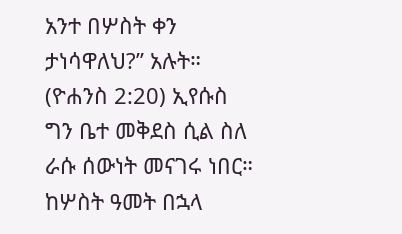አንተ በሦስት ቀን ታነሳዋለህ?” አሉት። (ዮሐንስ 2:20) ኢየሱስ ግን ቤተ መቅደስ ሲል ስለ ራሱ ሰውነት መናገሩ ነበር። ከሦስት ዓመት በኋላ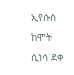ኢየሱስ ከሞት ሲነሳ ደቀ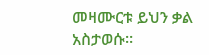መዛሙርቱ ይህን ቃል አስታወሱ።